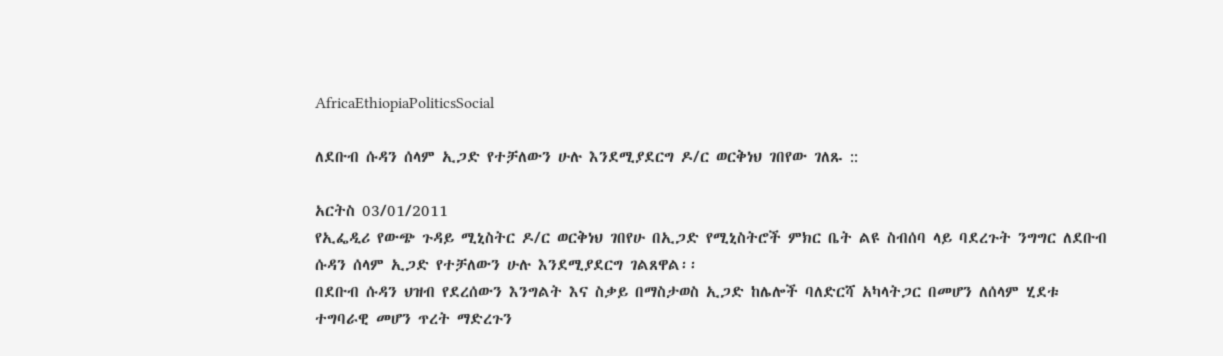AfricaEthiopiaPoliticsSocial

ለደቡብ ሱዳን ሰላም ኢጋድ የተቻለውን ሁሉ እንደሚያደርግ ዶ/ር ወርቅነህ ገበየው ገለጹ ::

አርትስ 03/01/2011
የኢፌዲሪ የውጭ ጉዳይ ሚኒስትር ዶ/ር ወርቅነህ ገበየሁ በኢጋድ የሚኒስትሮች ምክር ቤት ልዩ ስብሰባ ላይ ባደረጉት ንግግር ለደቡብ ሱዳን ሰላም ኢጋድ የተቻለውን ሁሉ እንደሚያደርግ ገልጸዋል፡፡
በደቡብ ሱዳን ህዝብ የደረሰውን እንግልት እና ስቃይ በማስታወስ ኢጋድ ከሌሎች ባለድርሻ አካላትጋር በመሆን ለሰላም ሂደቱ ተግባራዊ መሆን ጥረት ማድረጉን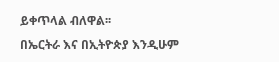ይቀጥላል ብለዋል፡፡
በኤርትራ እና በኢትዮጵያ እንዲሁም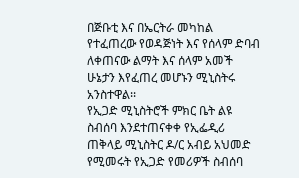በጅቡቲ እና በኤርትራ መካከል የተፈጠረው የወዳጅነት እና የሰላም ድባብ ለቀጠናው ልማት እና ሰላም አመች ሁኔታን እየፈጠረ መሆኑን ሚኒስትሩ አንስተዋል፡፡
የኢጋድ ሚኒስትሮች ምክር ቤት ልዩ ስብሰባ እንደተጠናቀቀ የኢፌዲሪ ጠቅላይ ሚኒስትር ዶ/ር አብይ አህመድ የሚመሩት የኢጋድ የመሪዎች ስብሰባ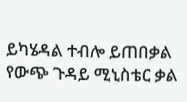ይካሄዳል ተብሎ ይጠበቃል የውጭ ጉዳይ ሚኒስቴር ቃል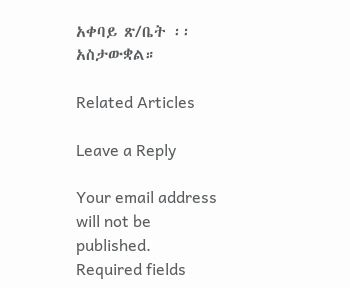አቀባይ ጽ/ቤት ፡፡አስታውቋል።

Related Articles

Leave a Reply

Your email address will not be published. Required fields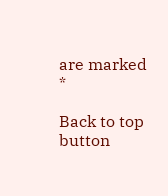are marked *

Back to top button